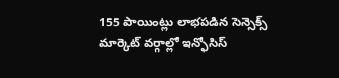155 పాయింట్లు లాభపడిన సెన్సెక్స్
మార్కెట్ వర్గాల్లో ఇన్ఫోసిస్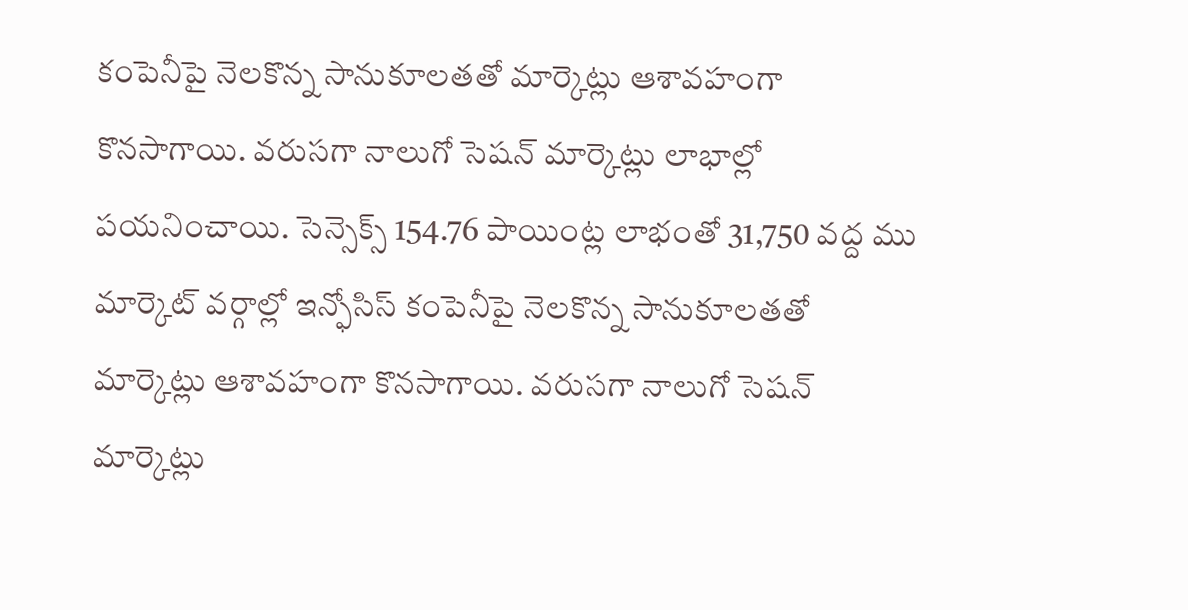కంపెనీపై నెలకొన్న సానుకూలతతో మార్కెట్లు ఆశావహంగా కొనసాగాయి. వరుసగా నాలుగో సెషన్ మార్కెట్లు లాభాల్లో పయనించాయి. సెన్సెక్స్ 154.76 పాయింట్ల లాభంతో 31,750 వద్ద ము
మార్కెట్ వర్గాల్లో ఇన్ఫోసిస్ కంపెనీపై నెలకొన్న సానుకూలతతో మార్కెట్లు ఆశావహంగా కొనసాగాయి. వరుసగా నాలుగో సెషన్ మార్కెట్లు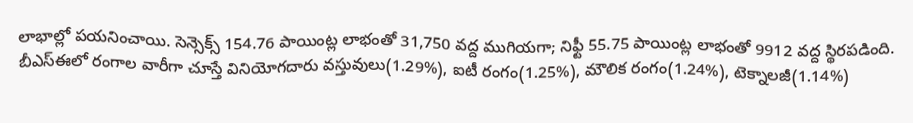లాభాల్లో పయనించాయి. సెన్సెక్స్ 154.76 పాయింట్ల లాభంతో 31,750 వద్ద ముగియగా; నిఫ్టీ 55.75 పాయింట్ల లాభంతో 9912 వద్ద స్థిరపడింది.
బీఎస్ఈలో రంగాల వారీగా చూస్తే వినియోగదారు వస్తువులు(1.29%), ఐటీ రంగం(1.25%), మౌలిక రంగం(1.24%), టెక్నాలజీ(1.14%)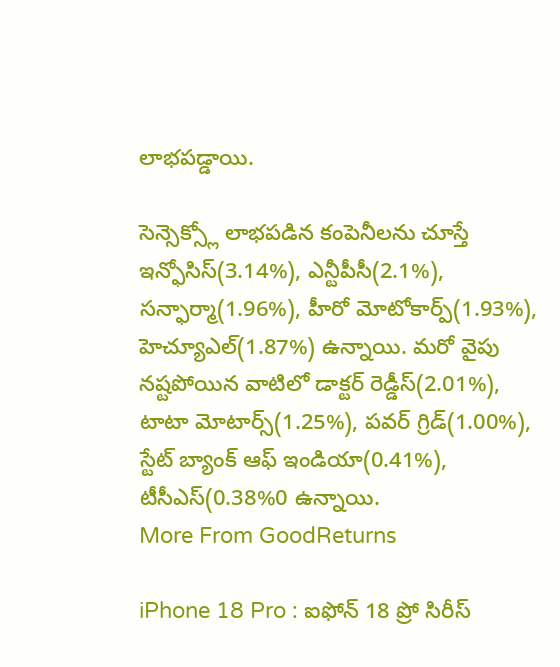లాభపడ్డాయి.

సెన్సెక్స్లో లాభపడిన కంపెనీలను చూస్తే ఇన్ఫోసిస్(3.14%), ఎన్టీపీసీ(2.1%), సన్ఫార్మా(1.96%), హీరో మోటోకార్ప్(1.93%), హెచ్యూఎల్(1.87%) ఉన్నాయి. మరో వైపు నష్టపోయిన వాటిలో డాక్టర్ రెడ్డీస్(2.01%), టాటా మోటార్స్(1.25%), పవర్ గ్రిడ్(1.00%), స్టేట్ బ్యాంక్ ఆఫ్ ఇండియా(0.41%), టీసీఎస్(0.38%0 ఉన్నాయి.
More From GoodReturns

iPhone 18 Pro : ఐఫోన్ 18 ప్రో సిరీస్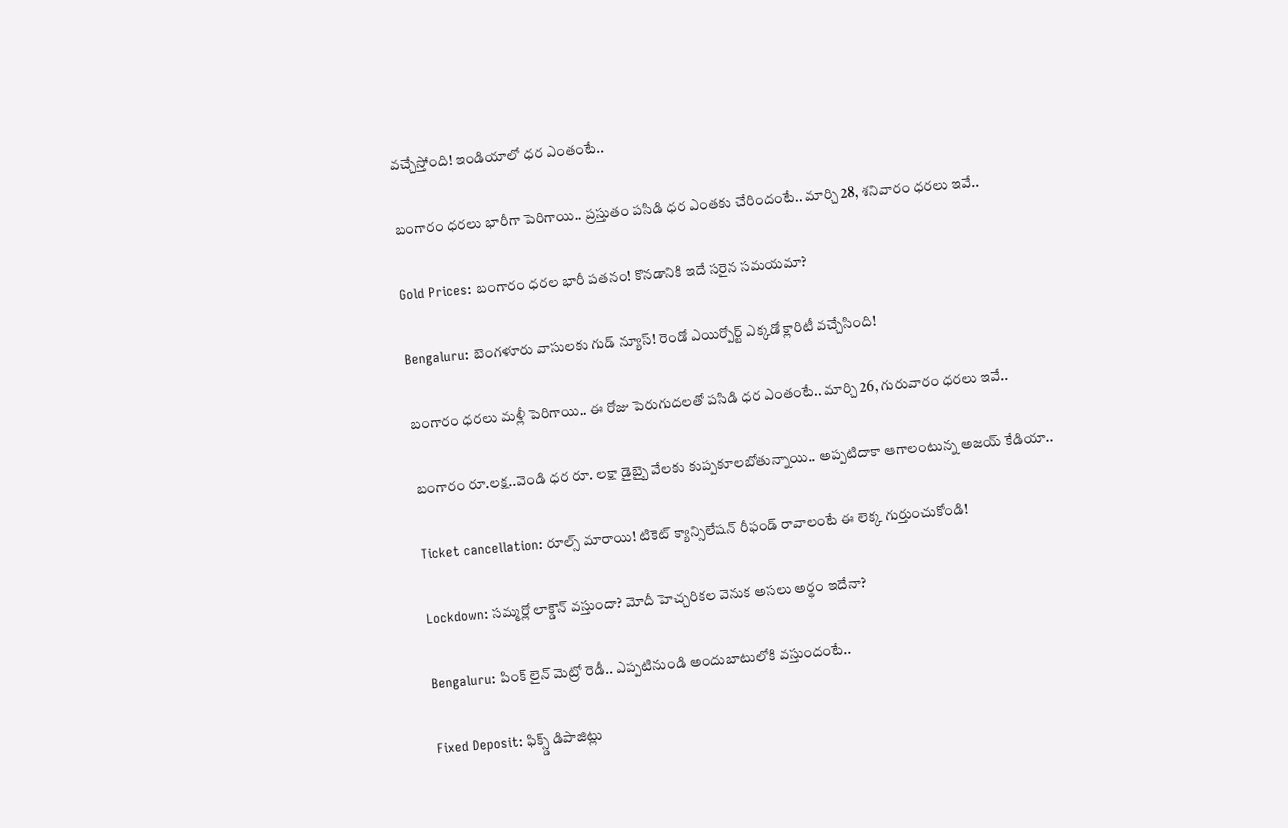వచ్చేస్తోంది! ఇండియాలో ధర ఎంతంటే..

బంగారం ధరలు భారీగా పెరిగాయి.. ప్రస్తుతం పసిడి ధర ఎంతకు చేరిందంటే.. మార్చి 28, శనివారం ధరలు ఇవే..

Gold Prices: బంగారం ధరల భారీ పతనం! కొనడానికి ఇదే సరైన సమయమా?

Bengaluru: బెంగళూరు వాసులకు గుడ్ న్యూస్! రెండో ఎయిర్పోర్ట్ ఎక్కడో క్లారిటీ వచ్చేసింది!

బంగారం ధరలు మళ్లీ పెరిగాయి.. ఈ రోజు పెరుగుదలతో పసిడి ధర ఎంతంటే.. మార్చి 26, గురువారం ధరలు ఇవే..

బంగారం రూ.లక్ష..వెండి ధర రూ. లక్షా డైబ్బై వేలకు కుప్పకూలబోతున్నాయి.. అప్పటిదాకా ఆగాలంటున్న అజయ్ కేడియా..

Ticket cancellation: రూల్స్ మారాయి! టికెట్ క్యాన్సిలేషన్ రీఫండ్ రావాలంటే ఈ లెక్క గుర్తుంచుకోండి!

Lockdown: సమ్మర్లో లాక్డౌన్ వస్తుందా? మోదీ హెచ్చరికల వెనుక అసలు అర్థం ఇదేనా?

Bengaluru: పింక్ లైన్ మెట్రో రెడీ.. ఎప్పటినుండి అందుబాటులోకి వస్తుందంటే..

Fixed Deposit: ఫిక్స్డ్ డిపాజిట్లు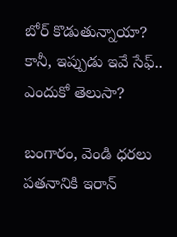బోర్ కొడుతున్నాయా? కానీ, ఇప్పుడు ఇవే సేఫ్.. ఎందుకో తెలుసా?

బంగారం, వెండి ధరలు పతనానికి ఇరాన్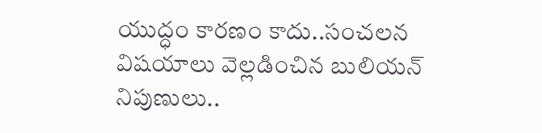యుద్ధం కారణం కాదు..సంచలన విషయాలు వెల్లడించిన బులియన్ నిపుణులు..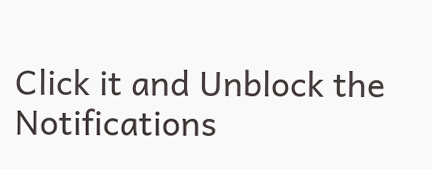Click it and Unblock the Notifications